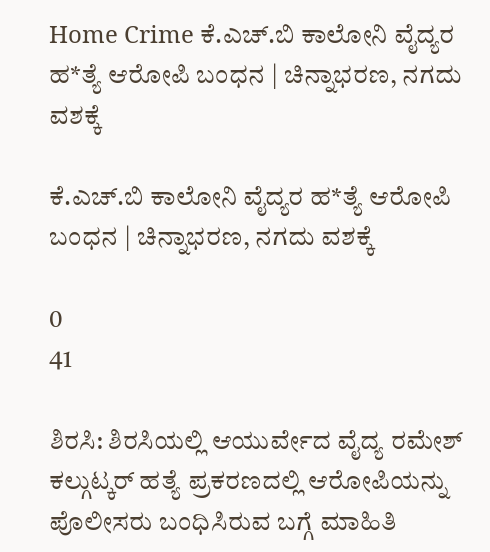Home Crime ಕೆ.ಎಚ್‌.ಬಿ ಕಾಲೋನಿ ವೈದ್ಯರ ಹ*ತ್ಯೆ ಆರೋಪಿ ಬಂಧನ | ಚಿನ್ನಾಭರಣ, ನಗದು ವಶಕ್ಕೆ

ಕೆ.ಎಚ್‌.ಬಿ ಕಾಲೋನಿ ವೈದ್ಯರ ಹ*ತ್ಯೆ ಆರೋಪಿ ಬಂಧನ | ಚಿನ್ನಾಭರಣ, ನಗದು ವಶಕ್ಕೆ

0
41

ಶಿರಸಿ: ಶಿರಸಿಯಲ್ಲಿ ಆಯುರ್ವೇದ ವೈದ್ಯ ರಮೇಶ್ ಕಲ್ಗುಟ್ಕರ್ ಹತ್ಯೆ ಪ್ರಕರಣದಲ್ಲಿ ಆರೋಪಿಯನ್ನು ಪೊಲೀಸರು ಬಂಧಿಸಿರುವ ಬಗ್ಗೆ ಮಾಹಿತಿ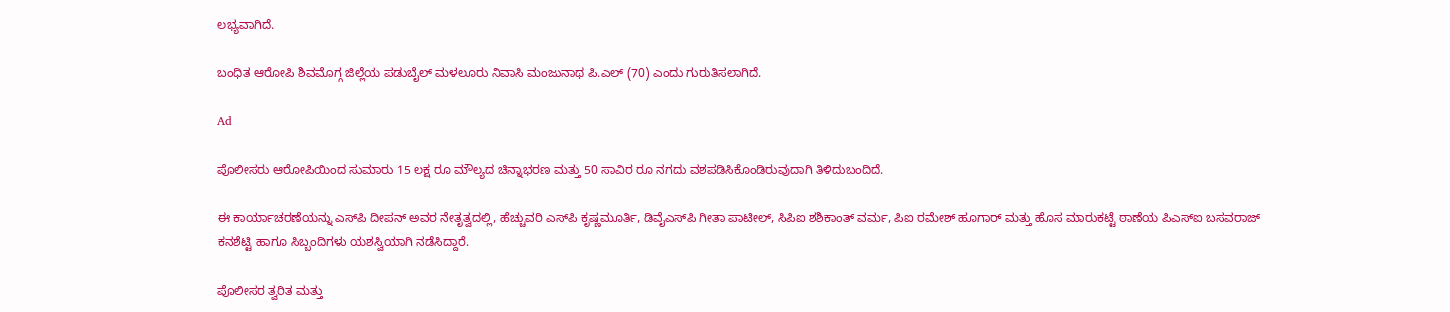ಲಭ್ಯವಾಗಿದೆ.

ಬಂಧಿತ ಆರೋಪಿ ಶಿವಮೊಗ್ಗ ಜಿಲ್ಲೆಯ ಪಡುಬೈಲ್ ಮಳಲೂರು ನಿವಾಸಿ ಮಂಜುನಾಥ ಪಿ.ಎಲ್ (70) ಎಂದು ಗುರುತಿಸಲಾಗಿದೆ.

Ad

ಪೊಲೀಸರು ಆರೋಪಿಯಿಂದ ಸುಮಾರು 15 ಲಕ್ಷ ರೂ ಮೌಲ್ಯದ ಚಿನ್ನಾಭರಣ ಮತ್ತು 50 ಸಾವಿರ ರೂ ನಗದು ವಶಪಡಿಸಿಕೊಂಡಿರುವುದಾಗಿ ತಿಳಿದುಬಂದಿದೆ.

ಈ ಕಾರ್ಯಾಚರಣೆಯನ್ನು ಎಸ್‌ಪಿ ದೀಪನ್ ಅವರ ನೇತೃತ್ವದಲ್ಲಿ, ಹೆಚ್ಚುವರಿ ಎಸ್‌ಪಿ ಕೃಷ್ಣಮೂರ್ತಿ, ಡಿವೈಎಸ್‌ಪಿ ಗೀತಾ ಪಾಟೀಲ್, ಸಿಪಿಐ ಶಶಿಕಾಂತ್ ವರ್ಮ, ಪಿಐ ರಮೇಶ್ ಹೂಗಾರ್ ಮತ್ತು ಹೊಸ ಮಾರುಕಟ್ಟೆ ಠಾಣೆಯ ಪಿಎಸ್ಐ ಬಸವರಾಜ್ ಕನಶೆಟ್ಟಿ ಹಾಗೂ ಸಿಬ್ಬಂದಿಗಳು ಯಶಸ್ವಿಯಾಗಿ ನಡೆಸಿದ್ದಾರೆ.

ಪೊಲೀಸರ ತ್ವರಿತ ಮತ್ತು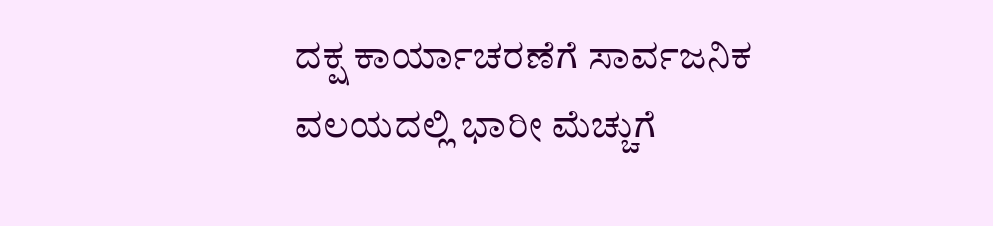ದಕ್ಷ ಕಾರ್ಯಾಚರಣೆಗೆ ಸಾರ್ವಜನಿಕ ವಲಯದಲ್ಲಿ ಭಾರೀ ಮೆಚ್ಚುಗೆ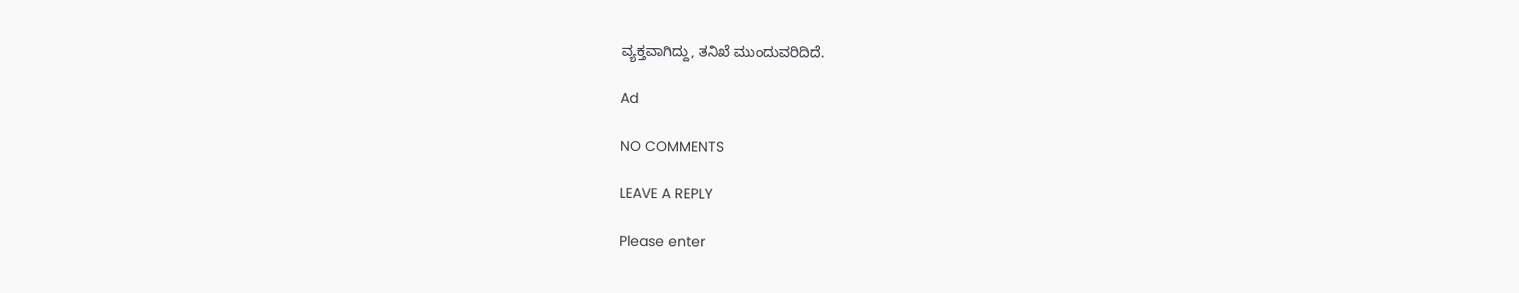ವ್ಯಕ್ತವಾಗಿದ್ದು, ತನಿಖೆ ಮುಂದುವರಿದಿದೆ.

Ad

NO COMMENTS

LEAVE A REPLY

Please enter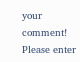your comment!
Please enter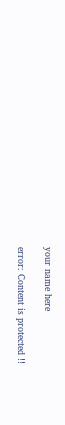your name here

error: Content is protected !!